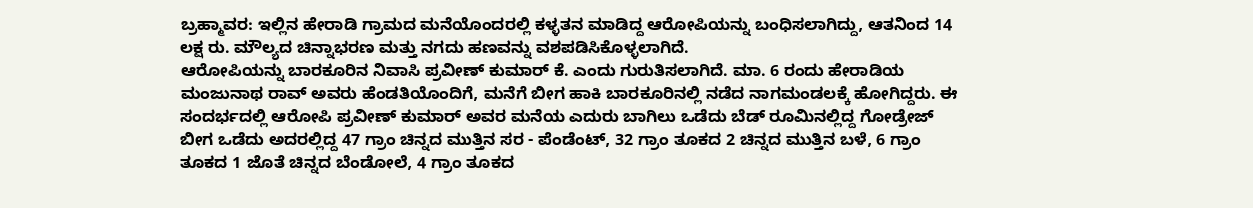ಬ್ರಹ್ಮಾವರ: ಇಲ್ಲಿನ ಹೇರಾಡಿ ಗ್ರಾಮದ ಮನೆಯೊಂದರಲ್ಲಿ ಕಳ್ಳತನ ಮಾಡಿದ್ದ ಆರೋಪಿಯನ್ನು ಬಂಧಿಸಲಾಗಿದ್ದು, ಆತನಿಂದ 14 ಲಕ್ಷ ರು. ಮೌಲ್ಯದ ಚಿನ್ನಾಭರಣ ಮತ್ತು ನಗದು ಹಣವನ್ನು ವಶಪಡಿಸಿಕೊಳ್ಳಲಾಗಿದೆ.
ಆರೋಪಿಯನ್ನು ಬಾರಕೂರಿನ ನಿವಾಸಿ ಪ್ರವೀಣ್ ಕುಮಾರ್ ಕೆ. ಎಂದು ಗುರುತಿಸಲಾಗಿದೆ. ಮಾ. 6 ರಂದು ಹೇರಾಡಿಯ ಮಂಜುನಾಥ ರಾವ್ ಅವರು ಹೆಂಡತಿಯೊಂದಿಗೆ, ಮನೆಗೆ ಬೀಗ ಹಾಕಿ ಬಾರಕೂರಿನಲ್ಲಿ ನಡೆದ ನಾಗಮಂಡಲಕ್ಕೆ ಹೋಗಿದ್ದರು. ಈ ಸಂದರ್ಭದಲ್ಲಿ ಆರೋಪಿ ಪ್ರವೀಣ್ ಕುಮಾರ್ ಅವರ ಮನೆಯ ಎದುರು ಬಾಗಿಲು ಒಡೆದು ಬೆಡ್ ರೂಮಿನಲ್ಲಿದ್ದ ಗೋಡ್ರೇಜ್ ಬೀಗ ಒಡೆದು ಅದರಲ್ಲಿದ್ದ 47 ಗ್ರಾಂ ಚಿನ್ನದ ಮುತ್ತಿನ ಸರ - ಪೆಂಡೆಂಟ್, 32 ಗ್ರಾಂ ತೂಕದ 2 ಚಿನ್ನದ ಮುತ್ತಿನ ಬಳೆ, 6 ಗ್ರಾಂ ತೂಕದ 1 ಜೊತೆ ಚಿನ್ನದ ಬೆಂಡೋಲೆ, 4 ಗ್ರಾಂ ತೂಕದ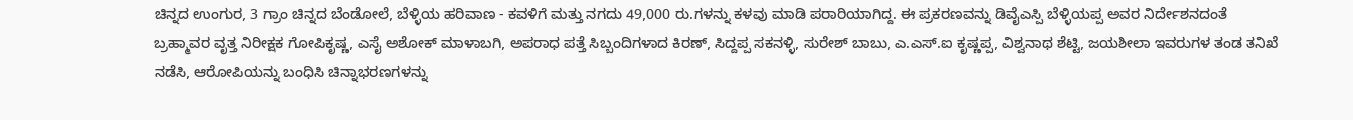ಚಿನ್ನದ ಉಂಗುರ, 3 ಗ್ರಾಂ ಚಿನ್ನದ ಬೆಂಡೋಲೆ, ಬೆಳ್ಳಿಯ ಹರಿವಾಣ - ಕವಳಿಗೆ ಮತ್ತು ನಗದು 49,000 ರು.ಗಳನ್ನು ಕಳವು ಮಾಡಿ ಪರಾರಿಯಾಗಿದ್ದ. ಈ ಪ್ರಕರಣವನ್ನು ಡಿವೈಎಸ್ಪಿ ಬೆಳ್ಳಿಯಪ್ಪ ಅವರ ನಿರ್ದೇಶನದಂತೆ ಬ್ರಹ್ಮಾವರ ವೃತ್ತ ನಿರೀಕ್ಷಕ ಗೋಪಿಕೃಷ್ಣ, ಎಸೈ ಅಶೋಕ್ ಮಾಳಾಬಗಿ, ಅಪರಾಧ ಪತ್ತೆ ಸಿಬ್ಬಂದಿಗಳಾದ ಕಿರಣ್, ಸಿದ್ದಪ್ಪ ಸಕನಳ್ಳಿ, ಸುರೇಶ್ ಬಾಬು, ಎ.ಎಸ್.ಐ ಕೃಷ್ಣಪ್ಪ, ವಿಶ್ವನಾಥ ಶೆಟ್ಟಿ, ಜಯಶೀಲಾ ಇವರುಗಳ ತಂಡ ತನಿಖೆ ನಡೆಸಿ, ಆರೋಪಿಯನ್ನು ಬಂಧಿಸಿ ಚಿನ್ನಾಭರಣಗಳನ್ನು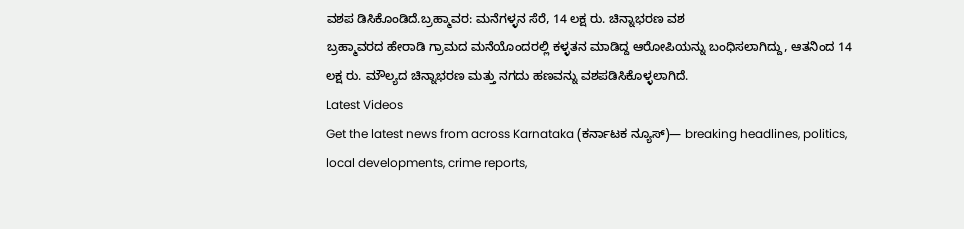ವಶಪ ಡಿಸಿಕೊಂಡಿದೆ.ಬ್ರಹ್ಮಾವರ: ಮನೆಗಳ್ಳನ ಸೆರೆ, 14 ಲಕ್ಷ ರು. ಚಿನ್ನಾಭರಣ ವಶ
ಬ್ರಹ್ಮಾವರದ ಹೇರಾಡಿ ಗ್ರಾಮದ ಮನೆಯೊಂದರಲ್ಲಿ ಕಳ್ಳತನ ಮಾಡಿದ್ದ ಆರೋಪಿಯನ್ನು ಬಂಧಿಸಲಾಗಿದ್ದು, ಆತನಿಂದ 14 ಲಕ್ಷ ರು. ಮೌಲ್ಯದ ಚಿನ್ನಾಭರಣ ಮತ್ತು ನಗದು ಹಣವನ್ನು ವಶಪಡಿಸಿಕೊಳ್ಳಲಾಗಿದೆ.
Latest Videos
Get the latest news from across Karnataka (ಕರ್ನಾಟಕ ನ್ಯೂಸ್)— breaking headlines, politics, local developments, crime reports,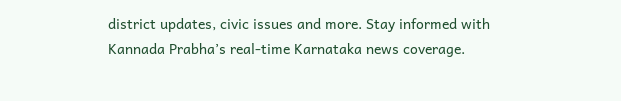district updates, civic issues and more. Stay informed with Kannada Prabha’s real‑time Karnataka news coverage.